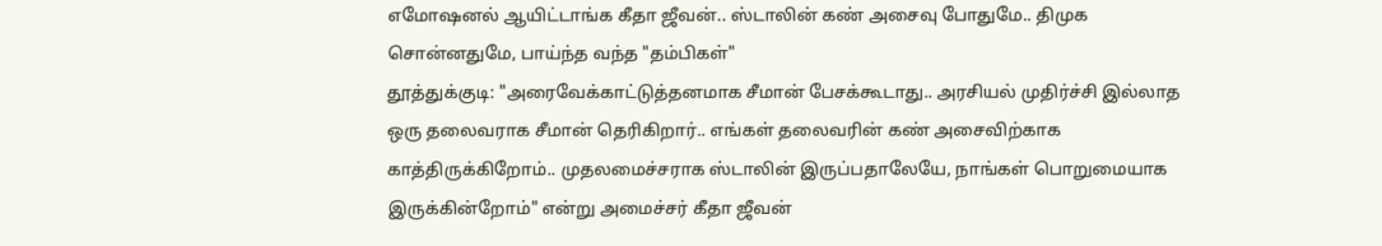எமோஷனல் ஆயிட்டாங்க கீதா ஜீவன்.. ஸ்டாலின் கண் அசைவு போதுமே.. திமுக சொன்னதுமே, பாய்ந்த வந்த "தம்பிகள்"
தூத்துக்குடி: "அரைவேக்காட்டுத்தனமாக சீமான் பேசக்கூடாது.. அரசியல் முதிர்ச்சி இல்லாத ஒரு தலைவராக சீமான் தெரிகிறார்.. எங்கள் தலைவரின் கண் அசைவிற்காக காத்திருக்கிறோம்.. முதலமைச்சராக ஸ்டாலின் இருப்பதாலேயே, நாங்கள் பொறுமையாக இருக்கின்றோம்" என்று அமைச்சர் கீதா ஜீவன்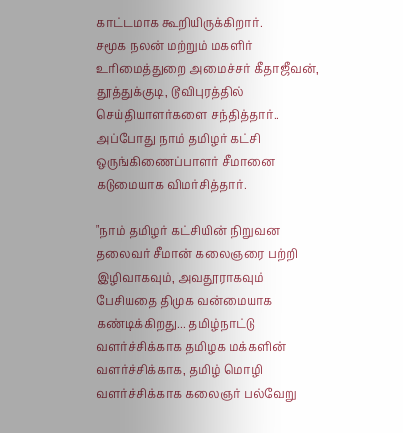காட்டமாக கூறியிருக்கிறார்.
சமூக நலன் மற்றும் மகளிர் உரிமைத்துறை அமைச்சர் கீதாஜீவன், தூத்துக்குடி, டூவிபுரத்தில் செய்தியாளர்களை சந்தித்தார்.. அப்போது நாம் தமிழர் கட்சி ஒருங்கிணைப்பாளர் சீமானை கடுமையாக விமர்சித்தார்.

"நாம் தமிழர் கட்சியின் நிறுவன தலைவர் சீமான் கலைஞரை பற்றி இழிவாகவும், அவதூராகவும் பேசியதை திமுக வன்மையாக கண்டிக்கிறது... தமிழ்நாட்டு வளர்ச்சிக்காக தமிழக மக்களின் வளர்ச்சிக்காக, தமிழ் மொழி வளர்ச்சிக்காக கலைஞர் பல்வேறு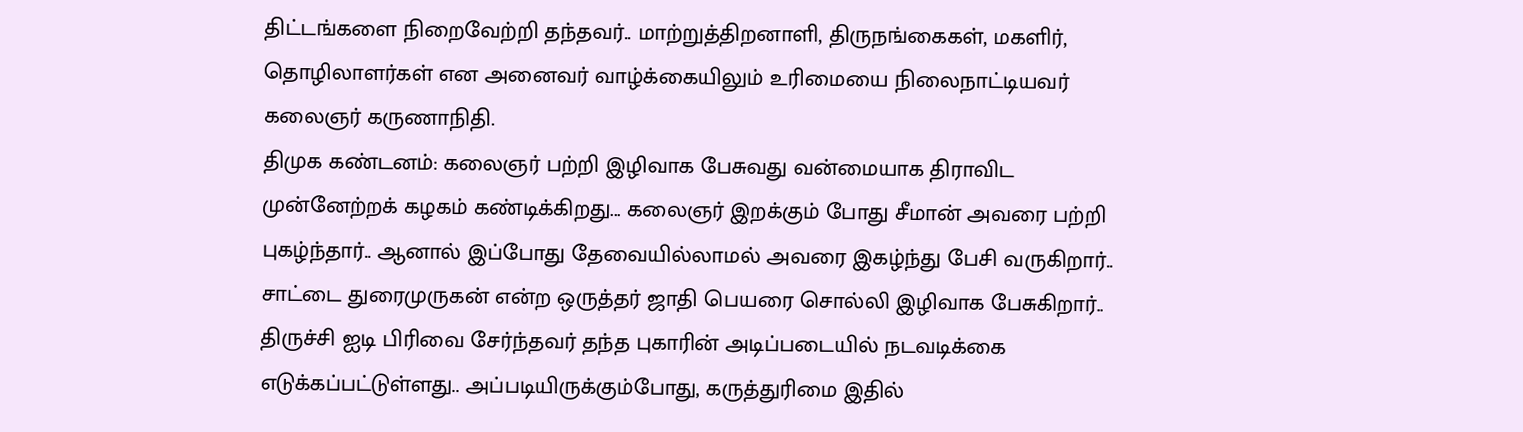திட்டங்களை நிறைவேற்றி தந்தவர்.. மாற்றுத்திறனாளி, திருநங்கைகள், மகளிர், தொழிலாளர்கள் என அனைவர் வாழ்க்கையிலும் உரிமையை நிலைநாட்டியவர் கலைஞர் கருணாநிதி.
திமுக கண்டனம்: கலைஞர் பற்றி இழிவாக பேசுவது வன்மையாக திராவிட முன்னேற்றக் கழகம் கண்டிக்கிறது... கலைஞர் இறக்கும் போது சீமான் அவரை பற்றி புகழ்ந்தார்.. ஆனால் இப்போது தேவையில்லாமல் அவரை இகழ்ந்து பேசி வருகிறார்..
சாட்டை துரைமுருகன் என்ற ஒருத்தர் ஜாதி பெயரை சொல்லி இழிவாக பேசுகிறார்.. திருச்சி ஐடி பிரிவை சேர்ந்தவர் தந்த புகாரின் அடிப்படையில் நடவடிக்கை எடுக்கப்பட்டுள்ளது.. அப்படியிருக்கும்போது, கருத்துரிமை இதில்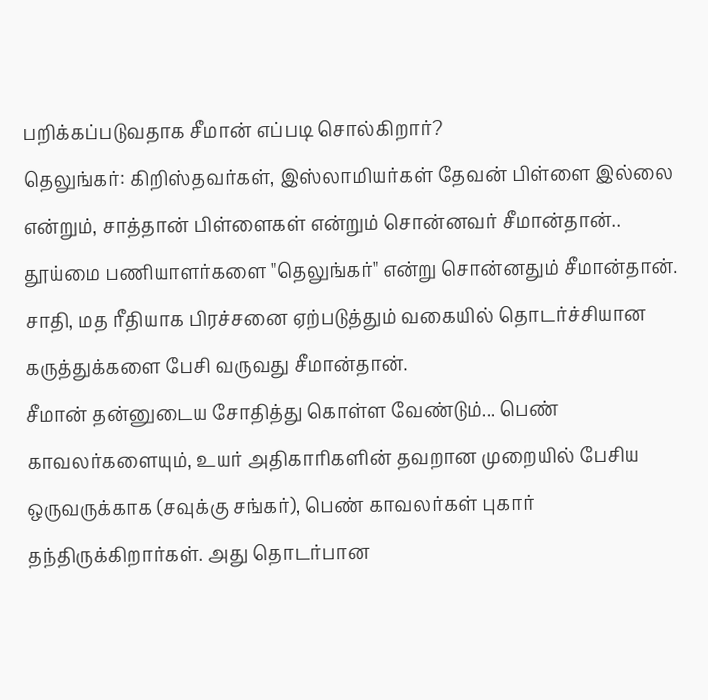பறிக்கப்படுவதாக சீமான் எப்படி சொல்கிறார்?
தெலுங்கர்: கிறிஸ்தவர்கள், இஸ்லாமியர்கள் தேவன் பிள்ளை இல்லை என்றும், சாத்தான் பிள்ளைகள் என்றும் சொன்னவர் சீமான்தான்.. தூய்மை பணியாளர்களை "தெலுங்கர்" என்று சொன்னதும் சீமான்தான். சாதி, மத ரீதியாக பிரச்சனை ஏற்படுத்தும் வகையில் தொடர்ச்சியான கருத்துக்களை பேசி வருவது சீமான்தான்.
சீமான் தன்னுடைய சோதித்து கொள்ள வேண்டும்... பெண் காவலர்களையும், உயர் அதிகாரிகளின் தவறான முறையில் பேசிய ஒருவருக்காக (சவுக்கு சங்கர்), பெண் காவலர்கள் புகார் தந்திருக்கிறார்கள். அது தொடர்பான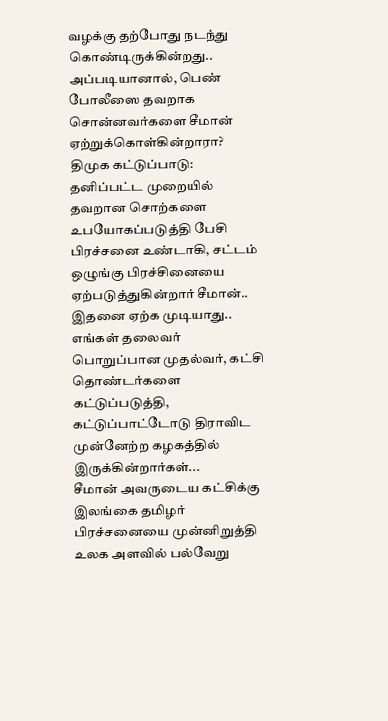வழக்கு தற்போது நடந்து கொண்டிருக்கின்றது.. அப்படியானால், பெண் போலீஸை தவறாக சொன்னவர்களை சீமான் ஏற்றுக்கொள்கின்றாரா?
திமுக கட்டுப்பாடு: தனிப்பட்ட முறையில் தவறான சொற்களை உபயோகப்படுத்தி பேசி பிரச்சனை உண்டாகி, சட்டம் ஒழுங்கு பிரச்சினையை ஏற்படுத்துகின்றார் சீமான்.. இதனை ஏற்க முடியாது.. எங்கள் தலைவர் பொறுப்பான முதல்வர், கட்சி தொண்டர்களை கட்டுப்படுத்தி, கட்டுப்பாட்டோடு திராவிட முன்னேற்ற கழகத்தில் இருக்கின்றார்கள்...
சீமான் அவருடைய கட்சிக்கு இலங்கை தமிழர் பிரச்சனையை முன்னிறுத்தி உலக அளவில் பல்வேறு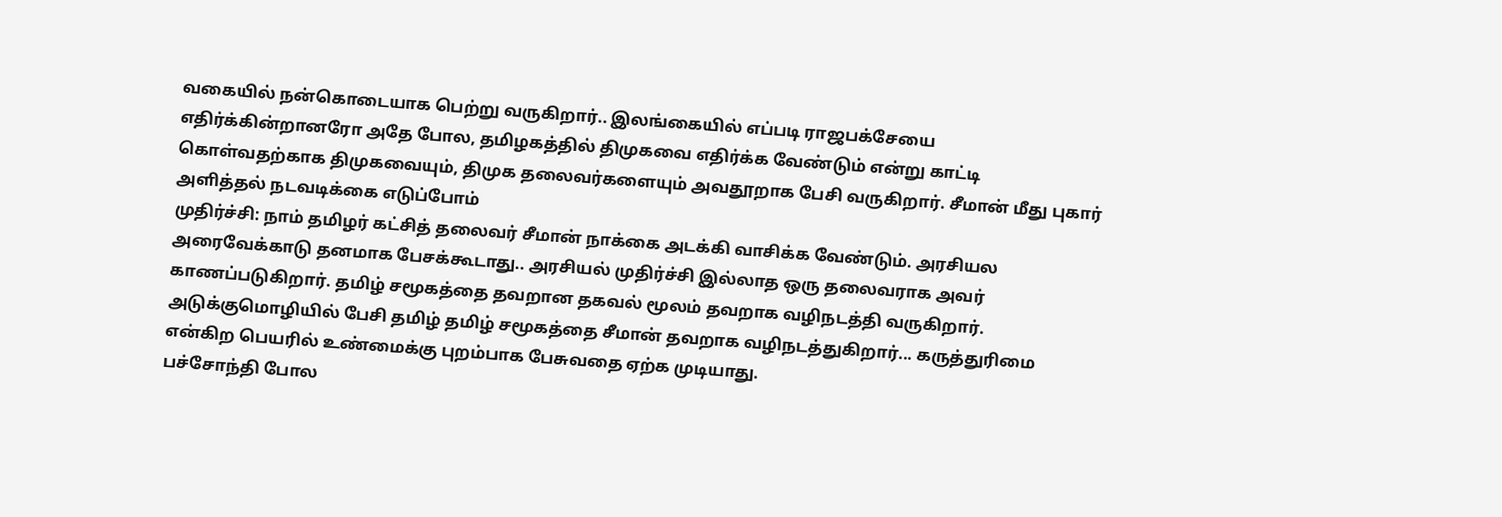வகையில் நன்கொடையாக பெற்று வருகிறார்.. இலங்கையில் எப்படி ராஜபக்சேயை எதிர்க்கின்றானரோ அதே போல, தமிழகத்தில் திமுகவை எதிர்க்க வேண்டும் என்று காட்டி கொள்வதற்காக திமுகவையும், திமுக தலைவர்களையும் அவதூறாக பேசி வருகிறார். சீமான் மீது புகார் அளித்தல் நடவடிக்கை எடுப்போம்
முதிர்ச்சி: நாம் தமிழர் கட்சித் தலைவர் சீமான் நாக்கை அடக்கி வாசிக்க வேண்டும். அரசியல அரைவேக்காடு தனமாக பேசக்கூடாது.. அரசியல் முதிர்ச்சி இல்லாத ஒரு தலைவராக அவர் காணப்படுகிறார். தமிழ் சமூகத்தை தவறான தகவல் மூலம் தவறாக வழிநடத்தி வருகிறார். அடுக்குமொழியில் பேசி தமிழ் தமிழ் சமூகத்தை சீமான் தவறாக வழிநடத்துகிறார்... கருத்துரிமை என்கிற பெயரில் உண்மைக்கு புறம்பாக பேசுவதை ஏற்க முடியாது.
பச்சோந்தி போல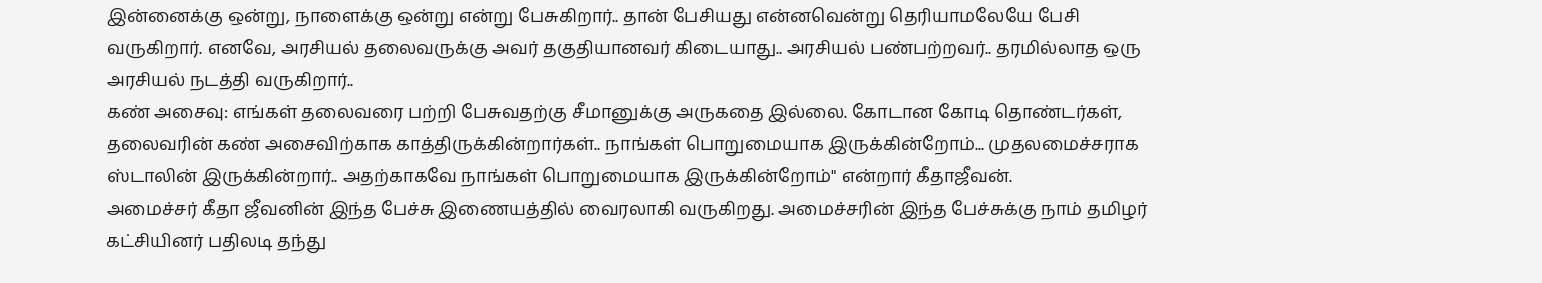இன்னைக்கு ஒன்று, நாளைக்கு ஒன்று என்று பேசுகிறார்.. தான் பேசியது என்னவென்று தெரியாமலேயே பேசி வருகிறார். எனவே, அரசியல் தலைவருக்கு அவர் தகுதியானவர் கிடையாது.. அரசியல் பண்பற்றவர்.. தரமில்லாத ஒரு அரசியல் நடத்தி வருகிறார்..
கண் அசைவு: எங்கள் தலைவரை பற்றி பேசுவதற்கு சீமானுக்கு அருகதை இல்லை. கோடான கோடி தொண்டர்கள், தலைவரின் கண் அசைவிற்காக காத்திருக்கின்றார்கள்.. நாங்கள் பொறுமையாக இருக்கின்றோம்... முதலமைச்சராக ஸ்டாலின் இருக்கின்றார்.. அதற்காகவே நாங்கள் பொறுமையாக இருக்கின்றோம்" என்றார் கீதாஜீவன்.
அமைச்சர் கீதா ஜீவனின் இந்த பேச்சு இணையத்தில் வைரலாகி வருகிறது. அமைச்சரின் இந்த பேச்சுக்கு நாம் தமிழர் கட்சியினர் பதிலடி தந்து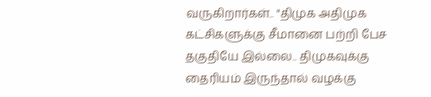வருகிறார்கள்.. "திமுக அதிமுக கட்சிகளுக்கு சீமானை பற்றி பேச தகுதியே இல்லை.. திமுகவுக்கு தைரியம் இருந்தால் வழக்கு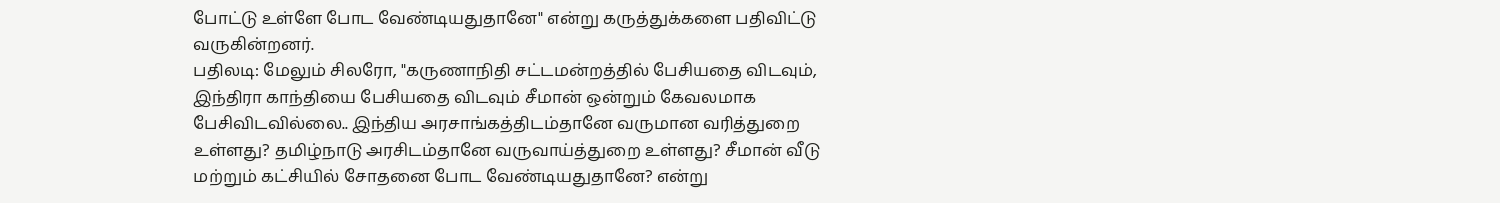போட்டு உள்ளே போட வேண்டியதுதானே" என்று கருத்துக்களை பதிவிட்டு வருகின்றனர்.
பதிலடி: மேலும் சிலரோ, "கருணாநிதி சட்டமன்றத்தில் பேசியதை விடவும், இந்திரா காந்தியை பேசியதை விடவும் சீமான் ஒன்றும் கேவலமாக பேசிவிடவில்லை.. இந்திய அரசாங்கத்திடம்தானே வருமான வரித்துறை உள்ளது? தமிழ்நாடு அரசிடம்தானே வருவாய்த்துறை உள்ளது? சீமான் வீடு மற்றும் கட்சியில் சோதனை போட வேண்டியதுதானே? என்று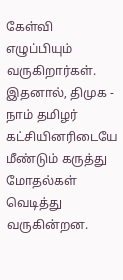கேள்வி எழுப்பியும் வருகிறார்கள். இதனால், திமுக - நாம் தமிழர் கட்சியினரிடையே மீண்டும் கருத்து மோதல்கள் வெடித்து வருகின்றன.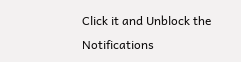Click it and Unblock the Notifications